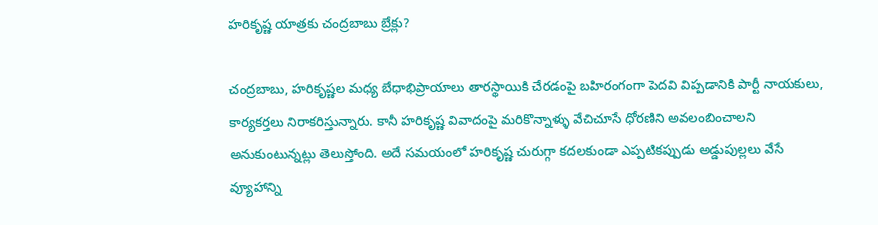హరికృష్ణ యాత్రకు చంద్రబాబు బ్రేక్లు?

చంద్రబాబు, హరికృష్ణల మధ్య బేధాభిప్రాయాలు తారస్థాయికి చేరడంపై బహిరంగంగా పెదవి విప్పడానికి పార్టీ నాయకులు, కార్యకర్తలు నిరాకరిస్తున్నారు. కానీ హరికృష్ణ వివాదంపై మరికొన్నాళ్ళు వేచిచూసే ధోరణిని అవలంబించాలని అనుకుంటున్నట్లు తెలుస్తోంది. అదే సమయంలో హరికృష్ణ చురుగ్గా కదలకుండా ఎప్పటికప్పుడు అడ్డుపుల్లలు వేసే వ్యూహాన్ని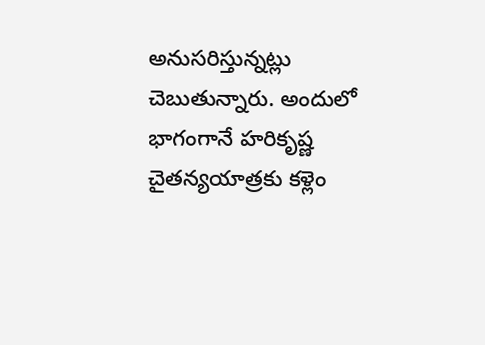అనుసరిస్తున్నట్లు చెబుతున్నారు. అందులో భాగంగానే హరికృష్ణ చైతన్యయాత్రకు కళ్లెం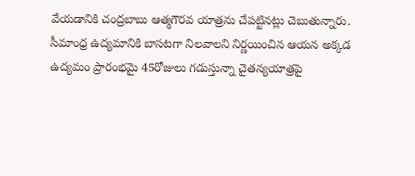వేయడానికి చంద్రబాబు ఆత్మగౌరవ యాత్రను చేపట్టినట్లు చెబుతున్నారు.
సీమాంధ్ర ఉద్యమానికి బాసటగా నిలవాలని నిర్ణయించిన ఆయన అక్కడ ఉద్యమం ప్రారంభమై 45రోజులు గడుస్తున్నా చైతన్యయాత్రపై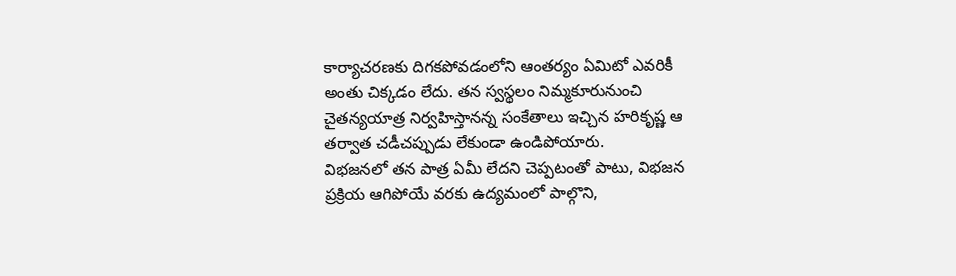కార్యాచరణకు దిగకపోవడంలోని ఆంతర్యం ఏమిటో ఎవరికీ అంతు చిక్కడం లేదు. తన స్వస్థలం నిమ్మకూరునుంచి చైతన్యయాత్ర నిర్వహిస్తానన్న సంకేతాలు ఇచ్చిన హరికృష్ణ ఆ తర్వాత చడీచప్పుడు లేకుండా ఉండిపోయారు.
విభజనలో తన పాత్ర ఏమీ లేదని చెప్పటంతో పాటు, విభజన ప్రక్రియ ఆగిపోయే వరకు ఉద్యమంలో పాల్గొని,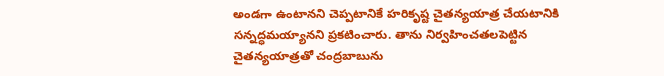అండగా ఉంటానని చెప్పటానికే హరికృష్ట చైతన్యయాత్ర చేయటానికి సన్నద్ధమయ్యానని ప్రకటించారు. తాను నిర్వహించతలపెట్టిన చైతన్యయాత్రతో చంద్రబాబును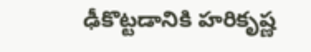ఢీకొట్టడానికి హరికృష్ణ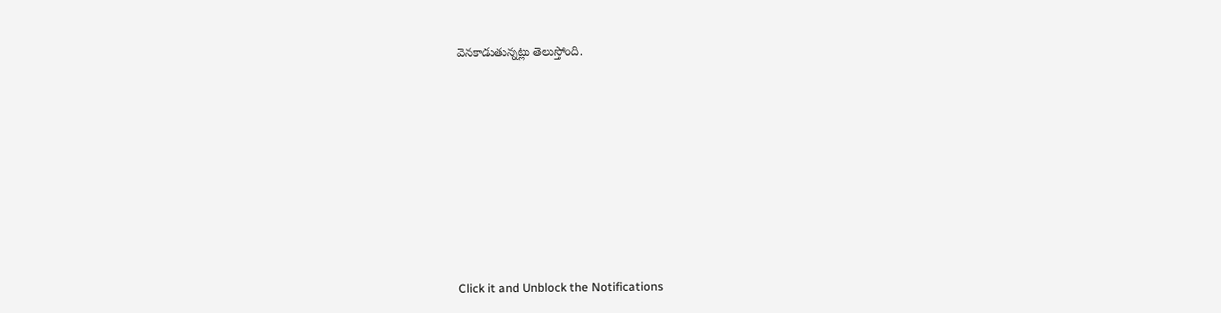వెనకాడుతున్నట్లు తెలుస్తోంది.












Click it and Unblock the Notifications